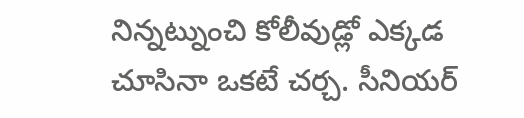నిన్నట్నుంచి కోలీవుడ్లో ఎక్కడ చూసినా ఒకటే చర్చ. సీనియర్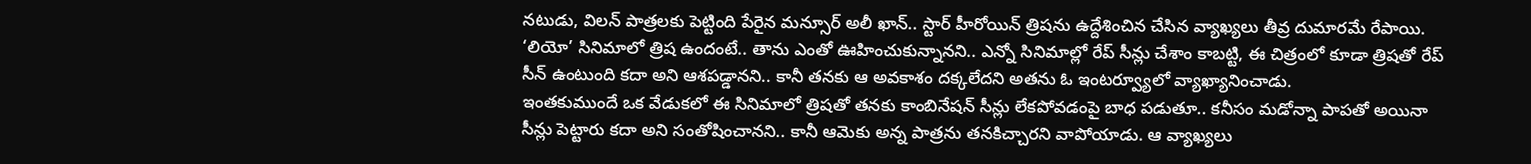నటుడు, విలన్ పాత్రలకు పెట్టింది పేరైన మన్సూర్ అలీ ఖాన్.. స్టార్ హీరోయిన్ త్రిషను ఉద్దేశించిన చేసిన వ్యాఖ్యలు తీవ్ర దుమారమే రేపాయి. ‘లియో’ సినిమాలో త్రిష ఉందంటే.. తాను ఎంతో ఊహించుకున్నానని.. ఎన్నో సినిమాల్లో రేప్ సీన్లు చేశాం కాబట్టి, ఈ చిత్రంలో కూడా త్రిషతో రేప్ సీన్ ఉంటుంది కదా అని ఆశపడ్డానని.. కానీ తనకు ఆ అవకాశం దక్కలేదని అతను ఓ ఇంటర్వ్యూలో వ్యాఖ్యానించాడు.
ఇంతకుముందే ఒక వేడుకలో ఈ సినిమాలో త్రిషతో తనకు కాంబినేషన్ సీన్లు లేకపోవడంపై బాధ పడుతూ.. కనీసం మడోన్నా పాపతో అయినా సీన్లు పెట్టారు కదా అని సంతోషించానని.. కానీ ఆమెకు అన్న పాత్రను తనకిచ్చారని వాపోయాడు. ఆ వ్యాఖ్యలు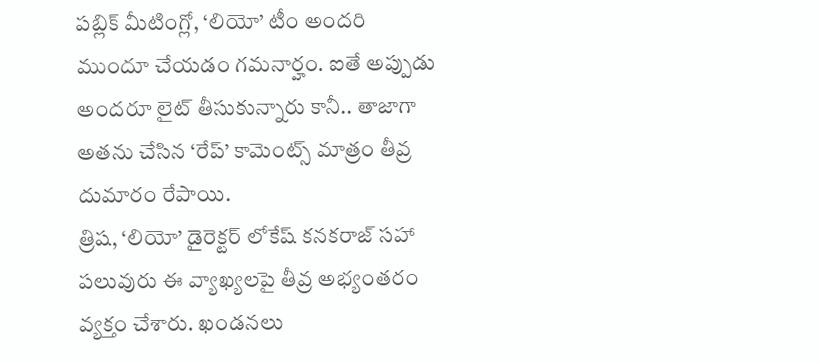పబ్లిక్ మీటింగ్లో, ‘లియో’ టీం అందరి ముందూ చేయడం గమనార్హం. ఐతే అప్పుడు అందరూ లైట్ తీసుకున్నారు కానీ.. తాజాగా అతను చేసిన ‘రేప్’ కామెంట్స్ మాత్రం తీవ్ర దుమారం రేపాయి.
త్రిష, ‘లియో’ డైరెక్టర్ లోకేష్ కనకరాజ్ సహా పలువురు ఈ వ్యాఖ్యలపై తీవ్ర అభ్యంతరం వ్యక్తం చేశారు. ఖండనలు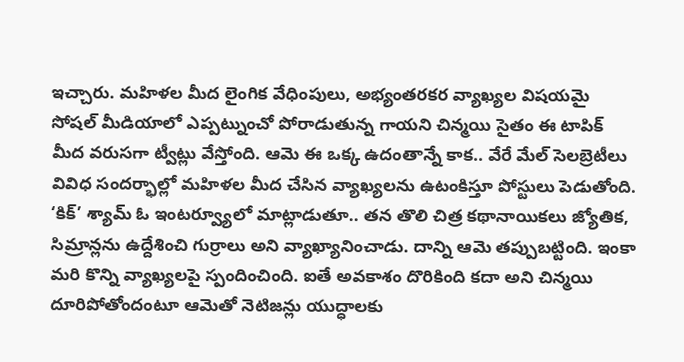ఇచ్చారు. మహిళల మీద లైంగిక వేధింపులు, అభ్యంతరకర వ్యాఖ్యల విషయమై సోషల్ మీడియాలో ఎప్పట్నుంచో పోరాడుతున్న గాయని చిన్మయి సైతం ఈ టాపిక్ మీద వరుసగా ట్వీట్లు వేస్తోంది. ఆమె ఈ ఒక్క ఉదంతాన్నే కాక.. వేరే మేల్ సెలబ్రెటీలు వివిధ సందర్భాల్లో మహిళల మీద చేసిన వ్యాఖ్యలను ఉటంకిస్తూ పోస్టులు పెడుతోంది.
‘కిక్’ శ్యామ్ ఓ ఇంటర్వ్యూలో మాట్లాడుతూ.. తన తొలి చిత్ర కథానాయికలు జ్యోతిక, సిమ్రాన్లను ఉద్దేశించి గుర్రాలు అని వ్యాఖ్యానించాడు. దాన్ని ఆమె తప్పుబట్టింది. ఇంకా మరి కొన్ని వ్యాఖ్యలపై స్పందించింది. ఐతే అవకాశం దొరికింది కదా అని చిన్మయి దూరిపోతోందంటూ ఆమెతో నెటిజన్లు యుద్ధాలకు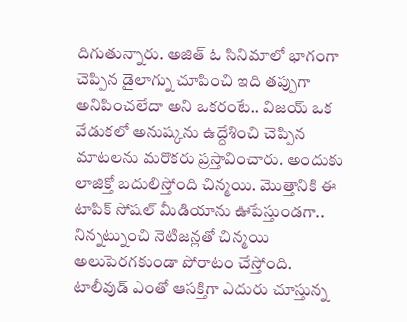దిగుతున్నారు. అజిత్ ఓ సినిమాలో భాగంగా చెప్పిన డైలాగ్ను చూపించి ఇది తప్పుగా అనిపించలేదా అని ఒకరంటే.. విజయ్ ఒక వేడుకలో అనుష్కను ఉద్దేశించి చెప్పిన మాటలను మరొకరు ప్రస్తావించారు. అందుకు లాజిక్తో బదులిస్తోంది చిన్మయి. మొత్తానికి ఈ టాపిక్ సోషల్ మీడియాను ఊపేస్తుండగా.. నిన్నట్నుంచి నెటిజన్లతో చిన్మయి అలుపెరగకుండా పోరాటం చేస్తోంది.
టాలీవుడ్ ఎంతో ఆసక్తిగా ఎదురు చూస్తున్న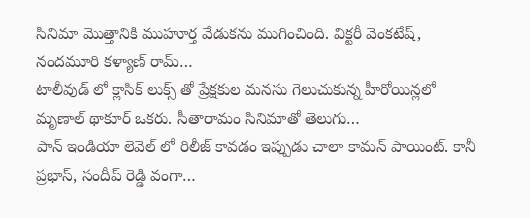సినిమా మొత్తానికి ముహూర్త వేడుకను ముగించింది. విక్టరీ వెంకటేష్, నందమూరి కళ్యాణ్ రామ్…
టాలీవుడ్ లో క్లాసిక్ లుక్స్ తో ప్రేక్షకుల మనసు గెలుచుకున్న హీరోయిన్లలో మృణాల్ థాకూర్ ఒకరు. సీతారామం సినిమాతో తెలుగు…
పాన్ ఇండియా లెవెల్ లో రిలీజ్ కావడం ఇప్పుడు చాలా కామన్ పాయింట్. కానీ ప్రభాస్, సందీప్ రెడ్డి వంగా…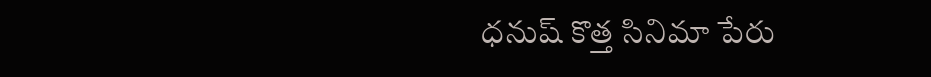ధనుష్ కొత్త సినిమా పేరు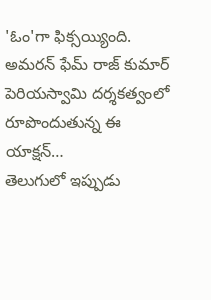'ఓం'గా ఫిక్సయ్యింది. అమరన్ ఫేమ్ రాజ్ కుమార్ పెరియస్వామి దర్శకత్వంలో రూపొందుతున్న ఈ యాక్షన్…
తెలుగులో ఇప్పుడు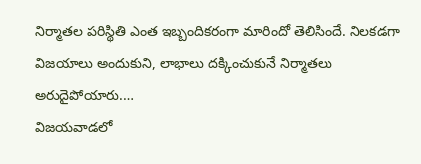నిర్మాతల పరిస్థితి ఎంత ఇబ్బందికరంగా మారిందో తెలిసిందే. నిలకడగా విజయాలు అందుకుని, లాభాలు దక్కించుకునే నిర్మాతలు అరుదైపోయారు.…
విజయవాడలో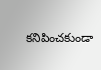కనిపించకుండా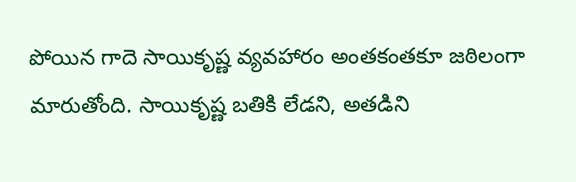పోయిన గాదె సాయికృష్ణ వ్యవహారం అంతకంతకూ జఠిలంగా మారుతోంది. సాయికృష్ణ బతికి లేడని, అతడిని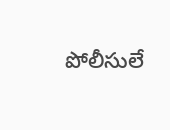పోలీసులే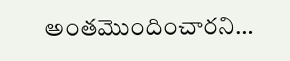అంతమొందించారని…